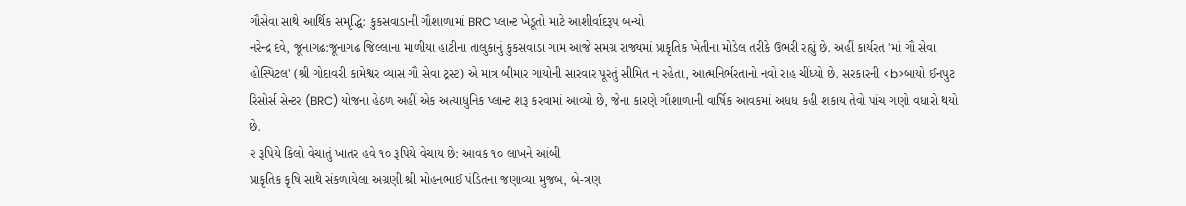ગૌસેવા સાથે આર્થિક સમૃદ્ધિ: કુકસવાડાની ગૌશાળામાં BRC પ્લાન્ટ ખેડૂતો માટે આશીર્વાદરૂપ બન્યો
નરેન્દ્ર દવે, જૂનાગઢ:જૂનાગઢ જિલ્લાના માળીયા હાટીના તાલુકાનું કુકસવાડા ગામ આજે સમગ્ર રાજ્યમાં પ્રાકૃતિક ખેતીના મોડેલ તરીકે ઉભરી રહ્યું છે. અહીં કાર્યરત 'માં ગૌ સેવા હોસ્પિટલ' (શ્રી ગોદાવરી કામેશ્વર વ્યાસ ગૌ સેવા ટ્રસ્ટ) એ માત્ર બીમાર ગાયોની સારવાર પૂરતું સીમિત ન રહેતા, આત્મનિર્ભરતાનો નવો રાહ ચીંધ્યો છે. સરકારની <b>બાયો ઈનપુટ રિસોર્સ સેન્ટર (BRC) યોજના હેઠળ અહીં એક અત્યાધુનિક પ્લાન્ટ શરૂ કરવામાં આવ્યો છે, જેના કારણે ગૌશાળાની વાર્ષિક આવકમાં અધધ કહી શકાય તેવો પાંચ ગણો વધારો થયો છે.
૨ રૂપિયે કિલો વેચાતું ખાતર હવે ૧૦ રૂપિયે વેચાય છે: આવક ૧૦ લાખને આંબી
પ્રાકૃતિક કૃષિ સાથે સંકળાયેલા અગ્રણી શ્રી મોહનભાઈ પંડિતના જણાવ્યા મુજબ, બે-ત્રણ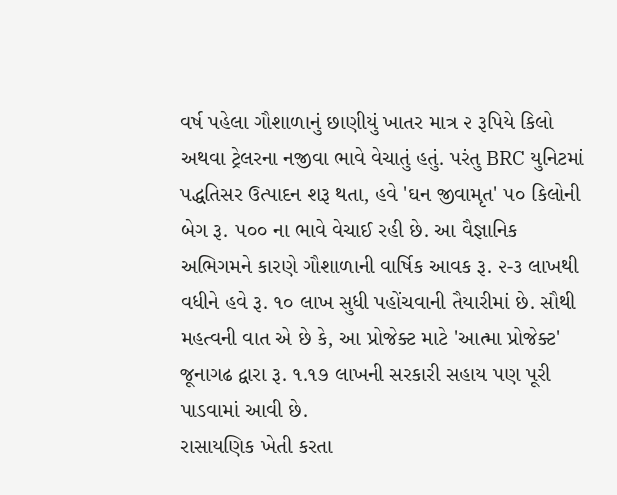વર્ષ પહેલા ગૌશાળાનું છાણીયું ખાતર માત્ર ૨ રૂપિયે કિલો અથવા ટ્રેલરના નજીવા ભાવે વેચાતું હતું. પરંતુ BRC યુનિટમાં પદ્ધતિસર ઉત્પાદન શરૂ થતા, હવે 'ઘન જીવામૃત' ૫૦ કિલોની બેગ રૂ. ૫૦૦ ના ભાવે વેચાઈ રહી છે. આ વૈજ્ઞાનિક અભિગમને કારણે ગૌશાળાની વાર્ષિક આવક રૂ. ૨-૩ લાખથી વધીને હવે રૂ. ૧૦ લાખ સુધી પહોંચવાની તૈયારીમાં છે. સૌથી મહત્વની વાત એ છે કે, આ પ્રોજેક્ટ માટે 'આત્મા પ્રોજેક્ટ' જૂનાગઢ દ્વારા રૂ. ૧.૧૭ લાખની સરકારી સહાય પણ પૂરી પાડવામાં આવી છે.
રાસાયણિક ખેતી કરતા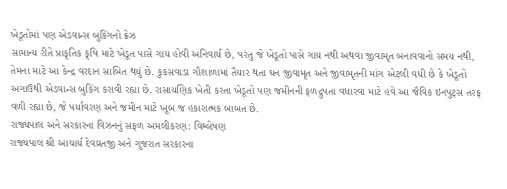ખેડૂતોમાં પણ એડવાન્સ બુકિંગનો ક્રેઝ
સામાન્ય રીતે પ્રાકૃતિક કૃષિ માટે ખેડૂત પાસે ગાય હોવી અનિવાર્ય છે, પરંતુ જે ખેડૂતો પાસે ગાય નથી અથવા જીવામૃત બનાવવાનો સમય નથી, તેમના માટે આ કેન્દ્ર વરદાન સાબિત થયું છે. કુકસવાડા ગૌશાળામાં તૈયાર થતા ઘન જીવામૃત અને જીવામૃતની માંગ એટલી વધી છે કે ખેડૂતો અગાઉથી એડવાન્સ બુકિંગ કરાવી રહ્યા છે. રાસાયણિક ખેતી કરતા ખેડૂતો પણ જમીનની ફળદ્રુપતા વધારવા માટે હવે આ જૈવિક ઇનપુટ્સ તરફ વળી રહ્યા છે, જે પર્યાવરણ અને જમીન માટે ખૂબ જ હકારાત્મક બાબત છે.
રાજ્યપાલ અને સરકારના વિઝનનું સફળ અમલીકરણ: વિશ્લેષણ
રાજ્યપાલ શ્રી આચાર્ય દેવવ્રતજી અને ગુજરાત સરકારના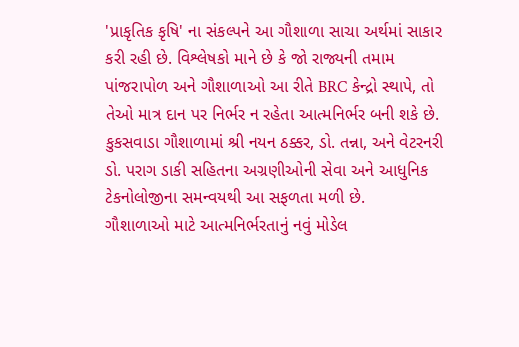'પ્રાકૃતિક કૃષિ' ના સંકલ્પને આ ગૌશાળા સાચા અર્થમાં સાકાર કરી રહી છે. વિશ્લેષકો માને છે કે જો રાજ્યની તમામ પાંજરાપોળ અને ગૌશાળાઓ આ રીતે BRC કેન્દ્રો સ્થાપે, તો તેઓ માત્ર દાન પર નિર્ભર ન રહેતા આત્મનિર્ભર બની શકે છે. કુકસવાડા ગૌશાળામાં શ્રી નયન ઠક્કર, ડો. તન્ના, અને વેટરનરી ડો. પરાગ ડાકી સહિતના અગ્રણીઓની સેવા અને આધુનિક ટેકનોલોજીના સમન્વયથી આ સફળતા મળી છે.
ગૌશાળાઓ માટે આત્મનિર્ભરતાનું નવું મોડેલ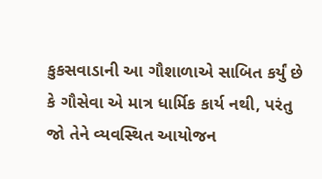કુકસવાડાની આ ગૌશાળાએ સાબિત કર્યું છે કે ગૌસેવા એ માત્ર ધાર્મિક કાર્ય નથી, પરંતુ જો તેને વ્યવસ્થિત આયોજન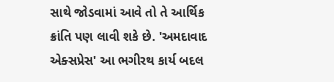સાથે જોડવામાં આવે તો તે આર્થિક ક્રાંતિ પણ લાવી શકે છે. 'અમદાવાદ એક્સપ્રેસ' આ ભગીરથ કાર્ય બદલ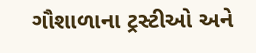ગૌશાળાના ટ્રસ્ટીઓ અને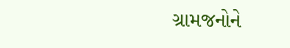ગ્રામજનોને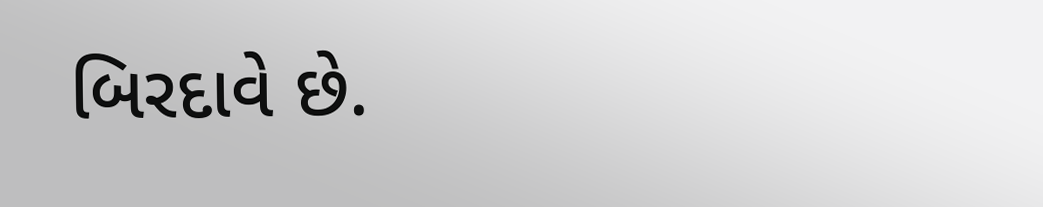બિરદાવે છે.